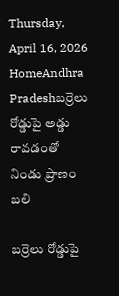Thursday, April 16, 2026
HomeAndhra Pradeshబర్రెలు రోడ్డుపై అడ్డు రావడంతో నిండు ప్రాణం బలి

బర్రెలు రోడ్డుపై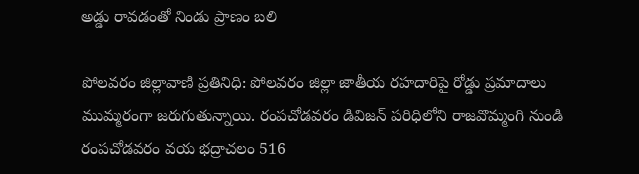అడ్డు రావడంతో నిండు ప్రాణం బలి

పోలవరం జిల్లావాణి ప్రతినిధి: పోలవరం జిల్లా జాతీయ రహదారిపై రోడ్డు ప్రమాదాలు ముమ్మరంగా జరుగుతున్నాయి. రంపచోడవరం డివిజన్ పరిధిలోని రాజవొమ్మంగి నుండి రంపచోడవరం వయ భద్రాచలం 516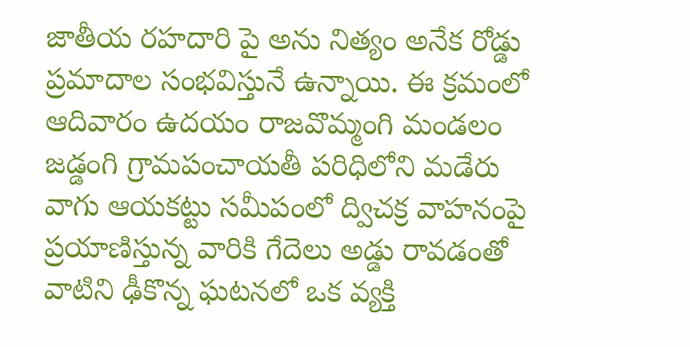జాతీయ రహదారి పై అను నిత్యం అనేక రోడ్డు ప్రమాదాల సంభవిస్తునే ఉన్నాయి. ఈ క్రమంలో ఆదివారం ఉదయం రాజవొమ్మంగి మండలం జడ్డంగి గ్రామపంచాయతీ పరిధిలోని మడేరు వాగు ఆయకట్టు సమీపంలో ద్విచక్ర వాహనంపై ప్రయాణిస్తున్న వారికి గేదెలు అడ్డు రావడంతో వాటిని ఢీకొన్న ఘటనలో ఒక వ్యక్తి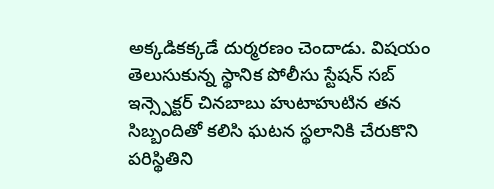అక్కడికక్కడే దుర్మరణం చెందాడు. విషయం తెలుసుకున్న స్థానిక పోలీసు స్టేషన్ సబ్ ఇన్స్పెక్టర్ చినబాబు హుటాహుటిన తన సిబ్బందితో కలిసి ఘటన స్థలానికి చేరుకొని పరిస్థితిని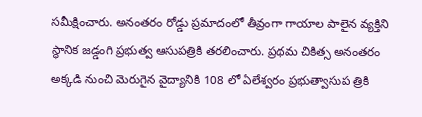సమీక్షించారు. అనంతరం రోడ్డు ప్రమాదంలో తీవ్రంగా గాయాల పాలైన వ్యక్తిని స్థానిక జడ్డంగి ప్రభుత్వ ఆసుపత్రికి తరలించారు. ప్రథమ చికిత్స అనంతరం అక్కడి నుంచి మెరుగైన వైద్యానికి 108 లో ఏలేశ్వరం ప్రభుత్వాసుప త్రికి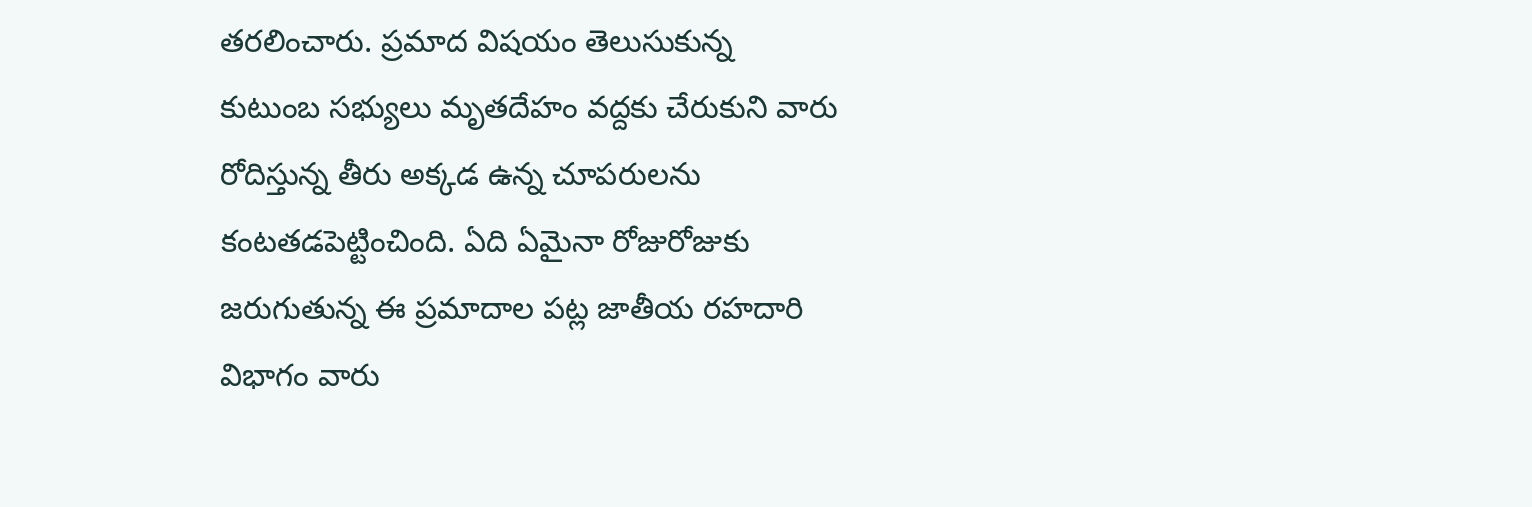తరలించారు. ప్రమాద విషయం తెలుసుకున్న కుటుంబ సభ్యులు మృతదేహం వద్దకు చేరుకుని వారు రోదిస్తున్న తీరు అక్కడ ఉన్న చూపరులను కంటతడపెట్టించింది. ఏది ఏమైనా రోజురోజుకు జరుగుతున్న ఈ ప్రమాదాల పట్ల జాతీయ రహదారి విభాగం వారు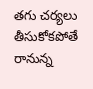తగు చర్యలు తీసుకోకపోతే రానున్న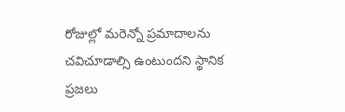రోజుల్లో మరెన్నో ప్రమాదాలను చవిచూడాల్సి ఉంటుందని స్థానిక ప్రజలు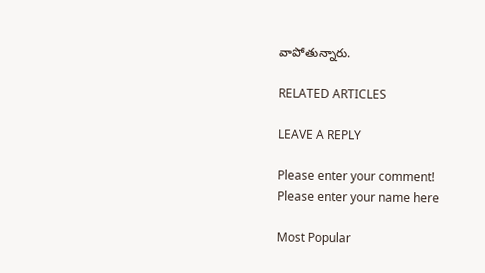వాపోతున్నారు.

RELATED ARTICLES

LEAVE A REPLY

Please enter your comment!
Please enter your name here

Most Popular